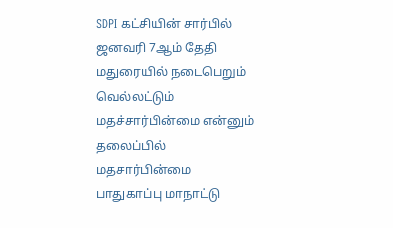SDPI கட்சியின் சார்பில் ஜனவரி 7ஆம் தேதி மதுரையில் நடைபெறும் வெல்லட்டும் மதச்சார்பின்மை என்னும் தலைப்பில் மதசார்பின்மை பாதுகாப்பு மாநாட்டு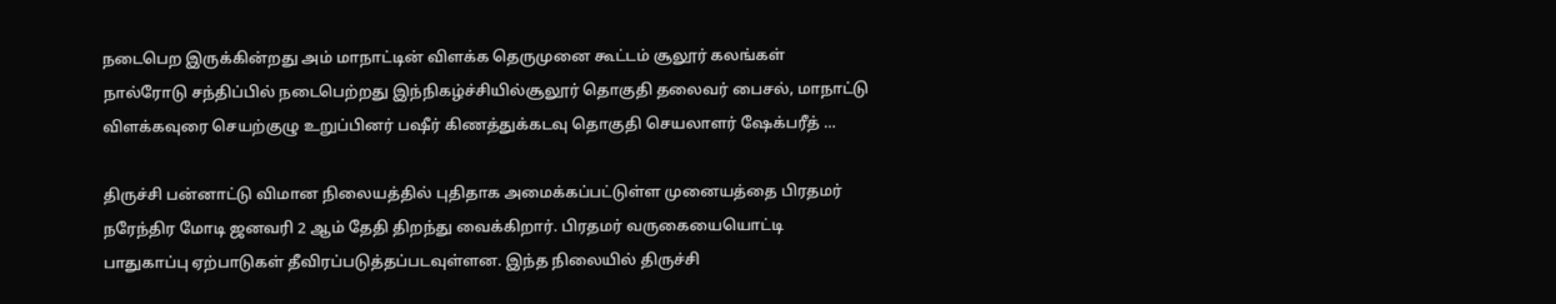நடைபெற இருக்கின்றது அம் மாநாட்டின் விளக்க தெருமுனை கூட்டம் சூலூர் கலங்கள் நால்ரோடு சந்திப்பில் நடைபெற்றது இந்நிகழ்ச்சியில்சூலூர் தொகுதி தலைவர் பைசல், மாநாட்டு விளக்கவுரை செயற்குழு உறுப்பினர் பஷீர் கிணத்துக்கடவு தொகுதி செயலாளர் ஷேக்பரீத் ...

திருச்சி பன்னாட்டு விமான நிலையத்தில் புதிதாக அமைக்கப்பட்டுள்ள முனையத்தை பிரதமர் நரேந்திர மோடி ஜனவரி 2 ஆம் தேதி திறந்து வைக்கிறார். பிரதமர் வருகையையொட்டி பாதுகாப்பு ஏற்பாடுகள் தீவிரப்படுத்தப்படவுள்ளன. இந்த நிலையில் திருச்சி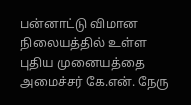பன்னாட்டு விமான நிலையத்தில் உள்ள புதிய முனையத்தை அமைச்சர் கே.என். நேரு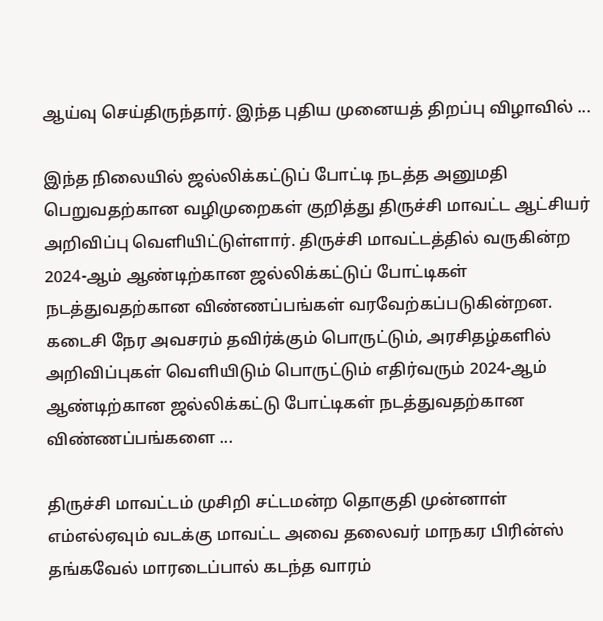ஆய்வு செய்திருந்தார். இந்த புதிய முனையத் திறப்பு விழாவில் ...

இந்த நிலையில் ஜல்லிக்கட்டுப் போட்டி நடத்த அனுமதி பெறுவதற்கான வழிமுறைகள் குறித்து திருச்சி மாவட்ட ஆட்சியர் அறிவிப்பு வெளியிட்டுள்ளார். திருச்சி மாவட்டத்தில் வருகின்ற 2024-ஆம் ஆண்டிற்கான ஜல்லிக்கட்டுப் போட்டிகள் நடத்துவதற்கான விண்ணப்பங்கள் வரவேற்கப்படுகின்றன. கடைசி நேர அவசரம் தவிர்க்கும் பொருட்டும், அரசிதழ்களில் அறிவிப்புகள் வெளியிடும் பொருட்டும் எதிர்வரும் 2024-ஆம் ஆண்டிற்கான ஜல்லிக்கட்டு போட்டிகள் நடத்துவதற்கான விண்ணப்பங்களை ...

திருச்சி மாவட்டம் முசிறி சட்டமன்ற தொகுதி முன்னாள் எம்எல்ஏவும் வடக்கு மாவட்ட அவை தலைவர் மாநகர பிரின்ஸ் தங்கவேல் மாரடைப்பால் கடந்த வாரம்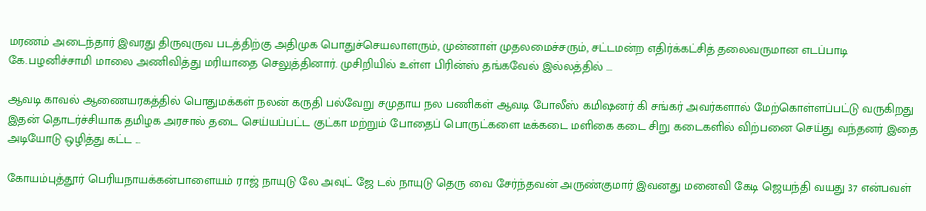மரணம் அடைந்தார் இவரது திருவுருவ படத்திற்கு அதிமுக பொதுச்செயலாளரும், முன்னாள் முதலமைச்சரும், சட்டமன்ற எதிர்க்கட்சித் தலைவருமான எடப்பாடி கே.பழனிச்சாமி மாலை அணிவித்து மரியாதை செலுத்தினார். முசிறியில் உள்ள பிரின்ஸ் தங்கவேல் இல்லத்தில் ...

ஆவடி காவல் ஆணையரகத்தில் பொதுமக்கள் நலன் கருதி பல்வேறு சமுதாய நல பணிகள் ஆவடி போலீஸ் கமிஷனர் கி சங்கர் அவர்களால் மேற்கொள்ளப்பட்டு வருகிறது இதன் தொடர்ச்சியாக தமிழக அரசால் தடை செய்யப்பட்ட குட்கா மற்றும் போதைப் பொருட்களை டீக்கடை மளிகை கடை சிறு கடைகளில் விற்பனை செய்து வந்தனர் இதை அடியோடு ஒழித்து கட்ட ...

கோயம்புத்தூர் பெரியநாயக்கன்பாளையம் ராஜ் நாயுடு லே அவுட் ஜே டல் நாயுடு தெரு வை சேர்ந்தவன் அருண்குமார் இவனது மனைவி கேடி ஜெயந்தி வயது 37 என்பவள்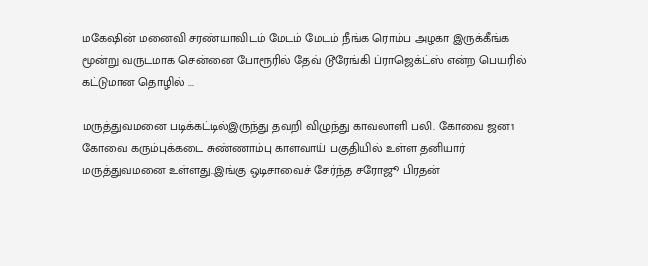மகேஷின் மனைவி சரண்யாவிடம் மேடம் மேடம் நீங்க ரொம்ப அழகா இருக்கீங்க மூன்று வருடமாக சென்னை போரூரில் தேவ் டூரேங்கி ப்ராஜெக்ட்ஸ் என்ற பெயரில் கட்டுமான தொழில் ...

மருத்துவமனை படிக்கட்டில்இருந்து தவறி விழுந்து காவலாளி பலி. கோவை ஜன1 கோவை கரும்புக்கடை சுண்ணாம்பு காளவாய் பகுதியில் உள்ள தனியார் மருத்துவமனை உள்ளது..இங்கு ஒடிசாவைச் சேர்ந்த சரோஜூ பிரதன்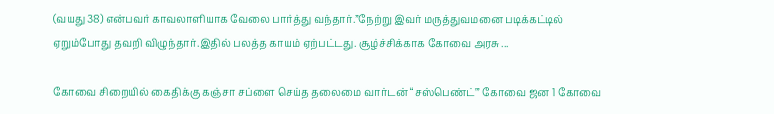(வயது 38) என்பவர் காவலாளியாக வேலை பார்த்து வந்தார்.”நேற்று இவர் மருத்துவமனை படிக்கட்டில் ஏறும்போது தவறி விழுந்தார்.இதில் பலத்த காயம் ஏற்பட்டது. சூழ்ச்சிக்காக கோவை அரசு ...

கோவை சிறையில் கைதிக்கு கஞ்சா சப்ளை செய்த தலைமை வார்டன் “சஸ்பெண்ட்'” கோவை ஜன 1 கோவை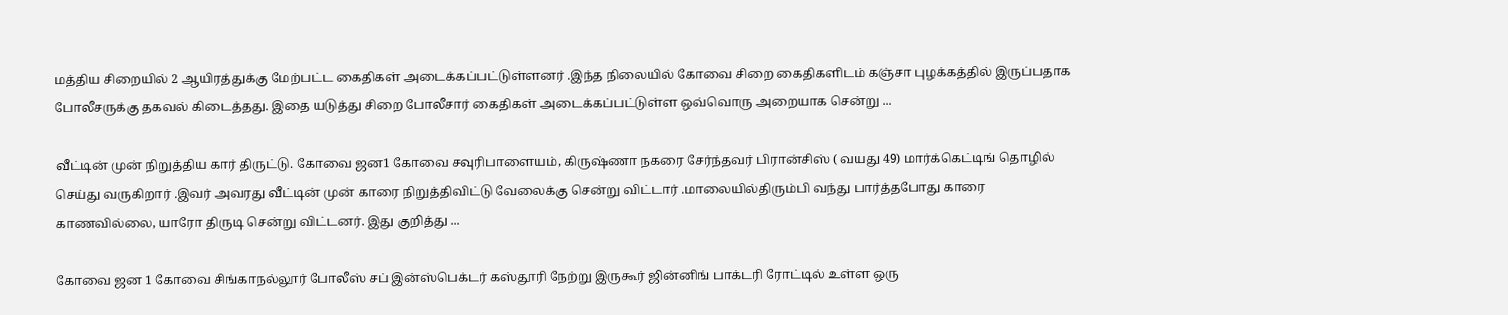மத்திய சிறையில் 2 ஆயிரத்துக்கு மேற்பட்ட கைதிகள் அடைக்கப்பட்டுள்ளனர் .இந்த நிலையில் கோவை சிறை கைதிகளிடம் கஞ்சா புழக்கத்தில் இருப்பதாக போலீசருக்கு தகவல் கிடைத்தது. இதை யடுத்து சிறை போலீசார் கைதிகள் அடைக்கப்பட்டுள்ள ஒவ்வொரு அறையாக சென்று ...

வீட்டின் முன் நிறுத்திய கார் திருட்டு. கோவை ஜன1 கோவை சவுரிபாளையம், கிருஷ்ணா நகரை சேர்ந்தவர் பிரான்சிஸ் ( வயது 49) மார்க்கெட்டிங் தொழில் செய்து வருகிறார் .இவர் அவரது வீட்டின் முன் காரை நிறுத்திவிட்டு வேலைக்கு சென்று விட்டார் .மாலையில்திரும்பி வந்து பார்த்தபோது காரை காணவில்லை, யாரோ திருடி சென்று விட்டனர். இது குறித்து ...

கோவை ஜன 1 கோவை சிங்காநல்லூர் போலீஸ் சப் இன்ஸ்பெக்டர் கஸ்தூரி நேற்று இருகூர் ஜின்னிங் பாக்டரி ரோட்டில் உள்ள ஒரு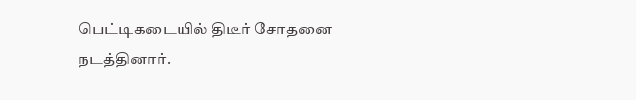பெட்டிகடையில் திடீர் சோதனை நடத்தினார்.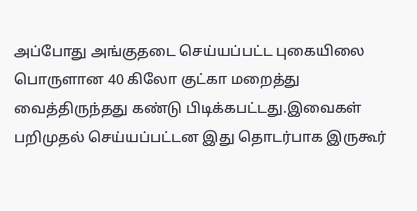அப்போது அங்குதடை செய்யப்பட்ட புகையிலை பொருளான 40 கிலோ குட்கா மறைத்து வைத்திருந்தது கண்டு பிடிக்கபட்டது.இவைகள் பறிமுதல் செய்யப்பட்டன இது தொடர்பாக இருகூர்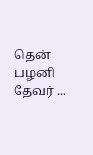தென் பழனி தேவர் ...